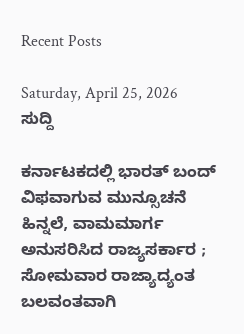Recent Posts

Saturday, April 25, 2026
ಸುದ್ದಿ

ಕರ್ನಾಟಕದಲ್ಲಿ ಭಾರತ್ ಬಂದ್ ವಿಫವಾಗುವ ಮುನ್ಸೂಚನೆ ಹಿನ್ನಲೆ, ವಾಮಮಾರ್ಗ ಅನುಸರಿಸಿದ ರಾಜ್ಯಸರ್ಕಾರ ; ಸೋಮವಾರ ರಾಜ್ಯಾದ್ಯಂತ ಬಲವಂತವಾಗಿ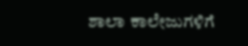ಶಾಲಾ ಕಾಲೇಜುಗಳಿಗೆ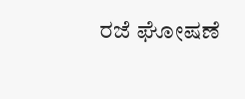ರಜೆ ಘೋಷಣೆ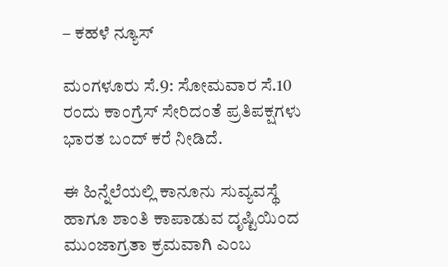– ಕಹಳೆ ನ್ಯೂಸ್

ಮಂಗಳೂರು ಸೆ.9: ಸೋಮವಾರ ಸೆ.10 ರಂದು ಕಾಂಗ್ರೆಸ್ ಸೇರಿದಂತೆ ಪ್ರತಿಪಕ್ಷಗಳು ಭಾರತ ಬಂದ್ ಕರೆ ನೀಡಿದೆ.

ಈ ಹಿನ್ನೆಲೆಯಲ್ಲಿ ಕಾನೂನು ಸುವ್ಯವಸ್ಥೆ ಹಾಗೂ ಶಾಂತಿ ಕಾಪಾಡುವ ದೃಷ್ಟಿಯಿಂದ ಮುಂಜಾಗ್ರತಾ ಕ್ರಮವಾಗಿ ಎಂಬ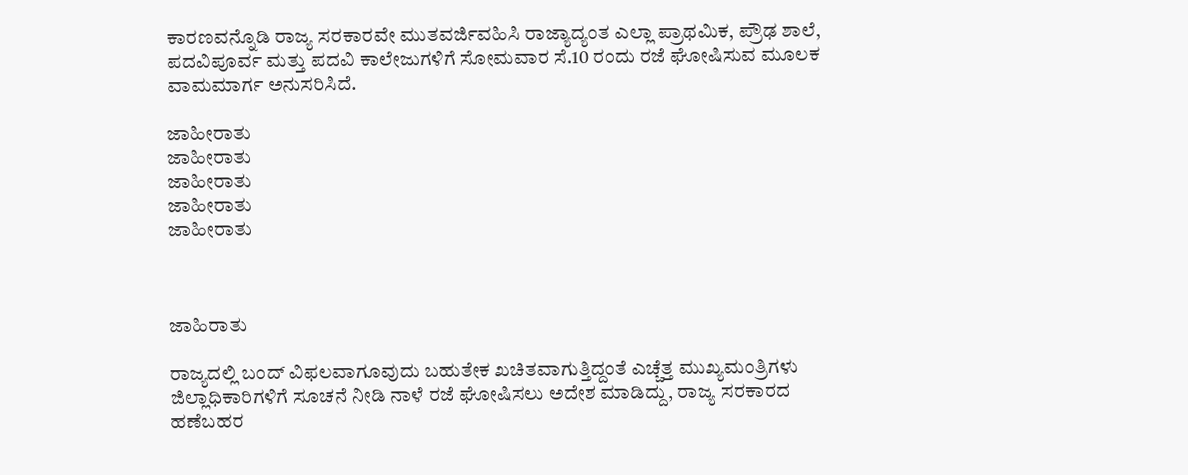ಕಾರಣವನ್ನೊಡಿ ರಾಜ್ಯ ಸರಕಾರವೇ ಮುತವರ್ಜಿವಹಿಸಿ‌ ರಾಜ್ಯಾದ್ಯಂತ ಎಲ್ಲಾ ಪ್ರಾಥಮಿಕ, ಪ್ರೌಢ ಶಾಲೆ, ಪದವಿಪೂರ್ವ ಮತ್ತು ಪದವಿ ಕಾಲೇಜುಗಳಿಗೆ ಸೋಮವಾರ ಸೆ.10 ರಂದು ರಜೆ ಘೋಷಿಸುವ ಮೂಲಕ ವಾಮಮಾರ್ಗ ಅನುಸರಿಸಿದೆ.

ಜಾಹೀರಾತು
ಜಾಹೀರಾತು
ಜಾಹೀರಾತು
ಜಾಹೀರಾತು
ಜಾಹೀರಾತು



ಜಾಹಿರಾತು

ರಾಜ್ಯದಲ್ಲಿ ಬಂದ್ ವಿಫಲವಾಗೂವುದು ಬಹುತೇಕ ಖಚಿತವಾಗುತ್ತಿದ್ದಂತೆ ಎಚ್ಚೆತ್ತ ಮುಖ್ಯಮಂತ್ರಿಗಳು ಜಿಲ್ಲಾಧಿಕಾರಿಗಳಿಗೆ ಸೂಚನೆ ನೀಡಿ ನಾಳೆ ರಜೆ ಘೋಷಿಸಲು ಅದೇಶ ಮಾಡಿದ್ದು, ರಾಜ್ಯ ಸರಕಾರದ ಹಣೆಬಹರ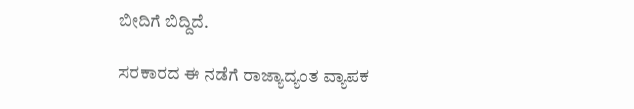ಬೀದಿಗೆ ಬಿದ್ದಿದೆ‌.

ಸರಕಾರದ ಈ ನಡೆಗೆ ರಾಜ್ಯಾದ್ಯಂತ ವ್ಯಾಪಕ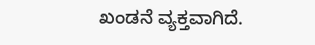ಖಂಡನೆ ವ್ಯಕ್ತವಾಗಿದೆ‌.